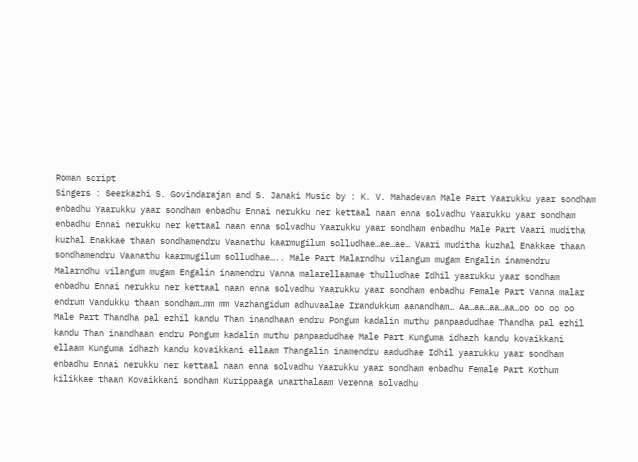Roman script
Singers : Seerkazhi S. Govindarajan and S. Janaki Music by : K. V. Mahadevan Male Part Yaarukku yaar sondham enbadhu Yaarukku yaar sondham enbadhu Ennai nerukku ner kettaal naan enna solvadhu Yaarukku yaar sondham enbadhu Ennai nerukku ner kettaal naan enna solvadhu Yaarukku yaar sondham enbadhu Male Part Vaari muditha kuzhal Enakkae thaan sondhamendru Vaanathu kaarmugilum solludhae…ae…ae… Vaari muditha kuzhal Enakkae thaan sondhamendru Vaanathu kaarmugilum solludhae….. Male Part Malarndhu vilangum mugam Engalin inamendru Malarndhu vilangum mugam Engalin inamendru Vanna malarellaamae thulludhae Idhil yaarukku yaar sondham enbadhu Ennai nerukku ner kettaal naan enna solvadhu Yaarukku yaar sondham enbadhu Female Part Vanna malar endrum Vandukku thaan sondham…mm mm Vazhangidum adhuvaalae Irandukkum aanandham… Aa…aa…aa…aa…oo oo oo oo Male Part Thandha pal ezhil kandu Than inandhaan endru Pongum kadalin muthu panpaadudhae Thandha pal ezhil kandu Than inandhaan endru Pongum kadalin muthu panpaadudhae Male Part Kunguma idhazh kandu kovaikkani ellaam Kunguma idhazh kandu kovaikkani ellaam Thangalin inamendru aadudhae Idhil yaarukku yaar sondham enbadhu Ennai nerukku ner kettaal naan enna solvadhu Yaarukku yaar sondham enbadhu Female Part Kothum kilikkae thaan Kovaikkani sondham Kurippaaga unarthalaam Verenna solvadhu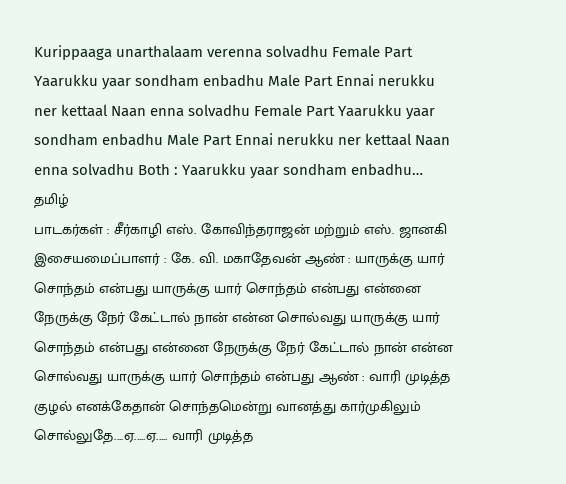Kurippaaga unarthalaam verenna solvadhu Female Part Yaarukku yaar sondham enbadhu Male Part Ennai nerukku ner kettaal Naan enna solvadhu Female Part Yaarukku yaar sondham enbadhu Male Part Ennai nerukku ner kettaal Naan enna solvadhu Both : Yaarukku yaar sondham enbadhu…
தமிழ்
பாடகர்கள் : சீர்காழி எஸ். கோவிந்தராஜன் மற்றும் எஸ். ஜானகி இசையமைப்பாளர் : கே. வி. மகாதேவன் ஆண் : யாருக்கு யார் சொந்தம் என்பது யாருக்கு யார் சொந்தம் என்பது என்னை நேருக்கு நேர் கேட்டால் நான் என்ன சொல்வது யாருக்கு யார் சொந்தம் என்பது என்னை நேருக்கு நேர் கேட்டால் நான் என்ன சொல்வது யாருக்கு யார் சொந்தம் என்பது ஆண் : வாரி முடித்த குழல் எனக்கேதான் சொந்தமென்று வானத்து கார்முகிலும் சொல்லுதே....ஏ.....ஏ..... வாரி முடித்த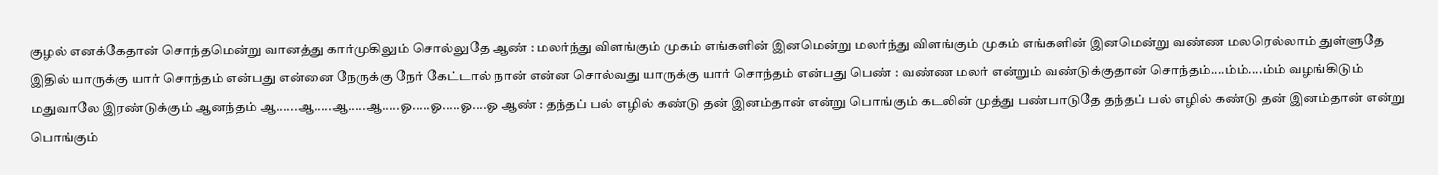குழல் எனக்கேதான் சொந்தமென்று வானத்து கார்முகிலும் சொல்லுதே ஆண் : மலர்ந்து விளங்கும் முகம் எங்களின் இனமென்று மலர்ந்து விளங்கும் முகம் எங்களின் இனமென்று வண்ண மலரெல்லாம் துள்ளுதே இதில் யாருக்கு யார் சொந்தம் என்பது என்னை நேருக்கு நேர் கேட்டால் நான் என்ன சொல்வது யாருக்கு யார் சொந்தம் என்பது பெண் : வண்ண மலர் என்றும் வண்டுக்குதான் சொந்தம்....ம்ம்....ம்ம் வழங்கிடும் மதுவாலே இரண்டுக்கும் ஆனந்தம் ஆ......ஆ.....ஆ.....ஆ.....ஓ.....ஓ.....ஓ....ஓ ஆண் : தந்தப் பல் எழில் கண்டு தன் இனம்தான் என்று பொங்கும் கடலின் முத்து பண்பாடுதே தந்தப் பல் எழில் கண்டு தன் இனம்தான் என்று பொங்கும்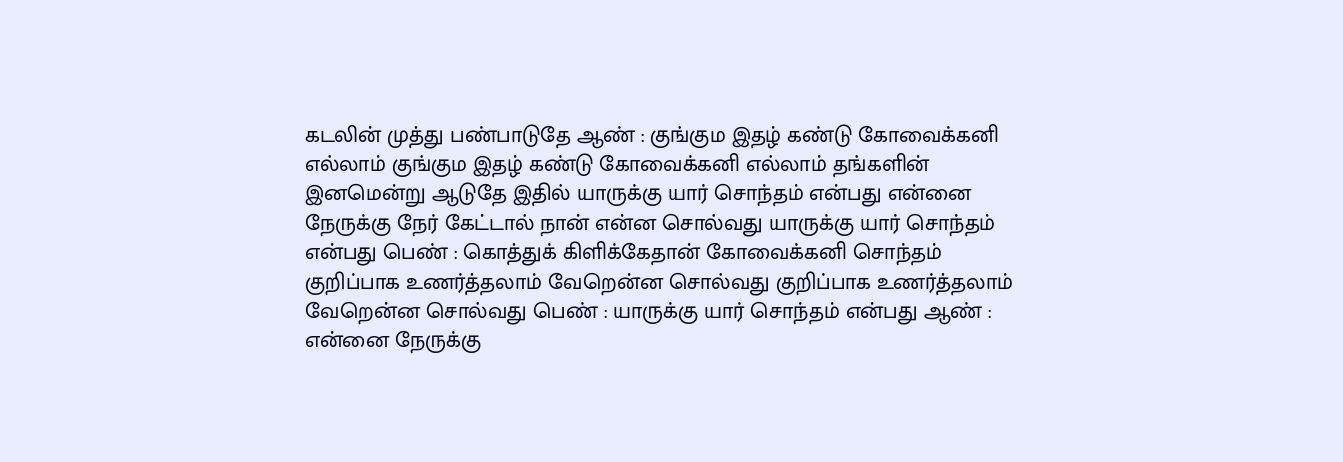கடலின் முத்து பண்பாடுதே ஆண் : குங்கும இதழ் கண்டு கோவைக்கனி எல்லாம் குங்கும இதழ் கண்டு கோவைக்கனி எல்லாம் தங்களின் இனமென்று ஆடுதே இதில் யாருக்கு யார் சொந்தம் என்பது என்னை நேருக்கு நேர் கேட்டால் நான் என்ன சொல்வது யாருக்கு யார் சொந்தம் என்பது பெண் : கொத்துக் கிளிக்கேதான் கோவைக்கனி சொந்தம் குறிப்பாக உணர்த்தலாம் வேறென்ன சொல்வது குறிப்பாக உணர்த்தலாம் வேறென்ன சொல்வது பெண் : யாருக்கு யார் சொந்தம் என்பது ஆண் : என்னை நேருக்கு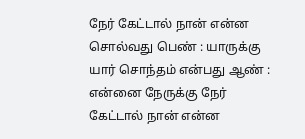நேர் கேட்டால் நான் என்ன சொல்வது பெண் : யாருக்கு யார் சொந்தம் என்பது ஆண் : என்னை நேருக்கு நேர் கேட்டால் நான் என்ன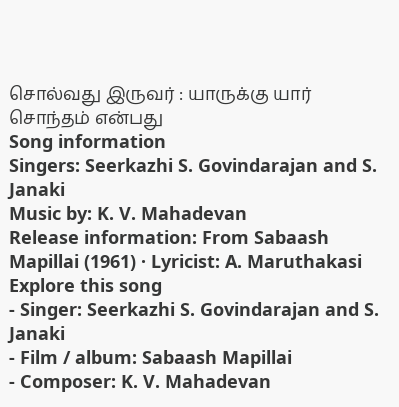சொல்வது இருவர் : யாருக்கு யார் சொந்தம் என்பது
Song information
Singers: Seerkazhi S. Govindarajan and S. Janaki
Music by: K. V. Mahadevan
Release information: From Sabaash Mapillai (1961) · Lyricist: A. Maruthakasi
Explore this song
- Singer: Seerkazhi S. Govindarajan and S. Janaki
- Film / album: Sabaash Mapillai
- Composer: K. V. Mahadevan